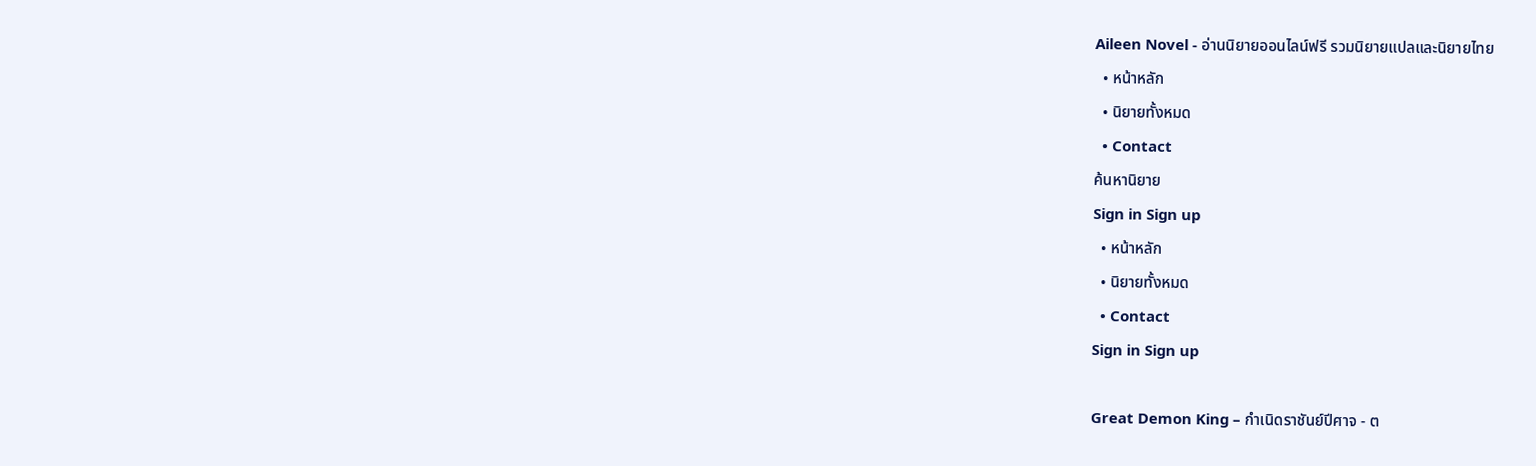Aileen Novel - อ่านนิยายออนไลน์ฟรี รวมนิยายแปลและนิยายไทย
  • หน้าหลัก
  • นิยายทั้งหมด
  • Contact
ค้นหานิยาย
Sign in Sign up
  • หน้าหลัก
  • นิยายทั้งหมด
  • Contact
Sign in Sign up

Great Demon King – กำเนิดราชันย์ปีศาจ - ต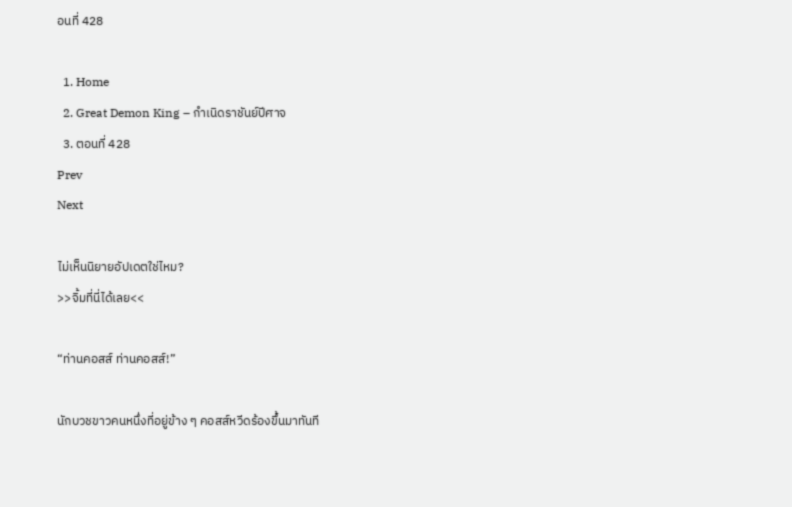อนที่ 428

  1. Home
  2. Great Demon King – กำเนิดราชันย์ปีศาจ
  3. ตอนที่ 428
Prev
Next

ไม่เห็นนิยายอัปเดตใช่ไหม?
>>จิ้มที่นี่ได้เลย<<

“ท่านคอสส์ ท่านคอสส์!”

นักบวชขาวคนหนึ่งที่อยู่ข้าง ๆ คอสส์หวีดร้องขึ้นมาทันที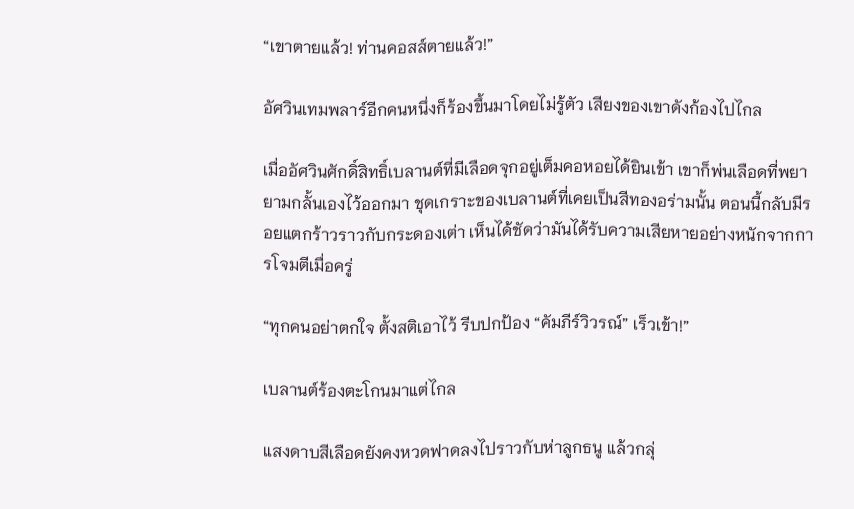“เขาตายแล้ว! ท่านคอสส์ตายแล้ว!”

อัศวินเทมพลาร์อีกคนหนึ่งก็ร้องขึ้นมาโดยไม่รู้ตัว เสียงของเขาดังก้องไปไกล

เมื่ออัศวินศักดิ์สิทธิ์เบลานต์ที่มีเลือดจุกอยู่เต็มคอหอยได้ยินเข้า เขาก็พ่นเลือดที่พยายามกลั้นเองไว้ออกมา ชุดเกราะของเบลานต์ที่เคยเป็นสีทองอร่ามนั้น ตอนนี้กลับมีรอยแตกร้าวราวกับกระดองเต่า เห็นได้ชัดว่ามันได้รับความเสียหายอย่างหนักจากการโจมตีเมื่อครู่

“ทุกคนอย่าตกใจ ตั้งสติเอาไว้ รีบปกป้อง “คัมภีร์วิวรณ์” เร็วเข้า!”

เบลานต์ร้องตะโกนมาแต่ไกล

แสงดาบสีเลือดยังคงหวดฟาดลงไปราวกับห่าลูกธนู แล้วกลุ่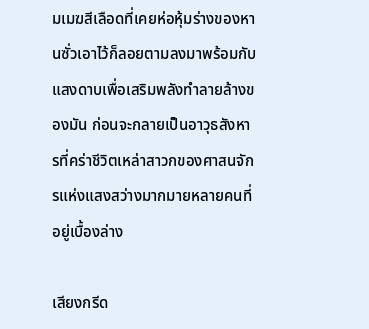มเมฆสีเลือดที่เคยห่อหุ้มร่างของหานซั่วเอาไว้ก็ลอยตามลงมาพร้อมกับแสงดาบเพื่อเสริมพลังทำลายล้างของมัน ก่อนจะกลายเป็นอาวุธสังหารที่คร่าชีวิตเหล่าสาวกของศาสนจักรแห่งแสงสว่างมากมายหลายคนที่อยู่เบื้องล่าง

เสียงกรีด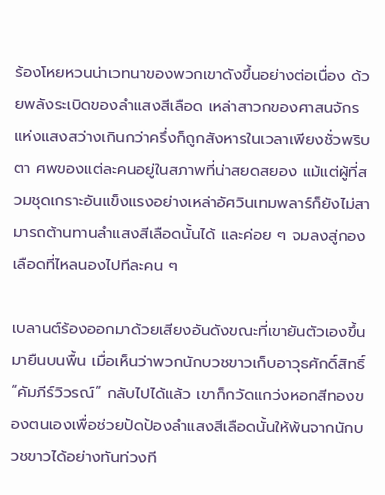ร้องโหยหวนน่าเวทนาของพวกเขาดังขึ้นอย่างต่อเนื่อง ด้วยพลังระเบิดของลำแสงสีเลือด เหล่าสาวกของศาสนจักรแห่งแสงสว่างเกินกว่าครึ่งก็ถูกสังหารในเวลาเพียงชั่วพริบตา ศพของแต่ละคนอยู่ในสภาพที่น่าสยดสยอง แม้แต่ผู้ที่สวมชุดเกราะอันแข็งแรงอย่างเหล่าอัศวินเทมพลาร์ก็ยังไม่สามารถต้านทานลำแสงสีเลือดนั้นได้ และค่อย ๆ จมลงสู่กองเลือดที่ไหลนองไปทีละคน ๆ

เบลานต์ร้องออกมาด้วยเสียงอันดังขณะที่เขายันตัวเองขึ้นมายืนบนพื้น เมื่อเห็นว่าพวกนักบวชขาวเก็บอาวุธศักดิ์สิทธิ์ “คัมภีร์วิวรณ์” กลับไปได้แล้ว เขาก็กวัดแกว่งหอกสีทองของตนเองเพื่อช่วยปัดป้องลำแสงสีเลือดนั้นให้พ้นจากนักบวชขาวได้อย่างทันท่วงที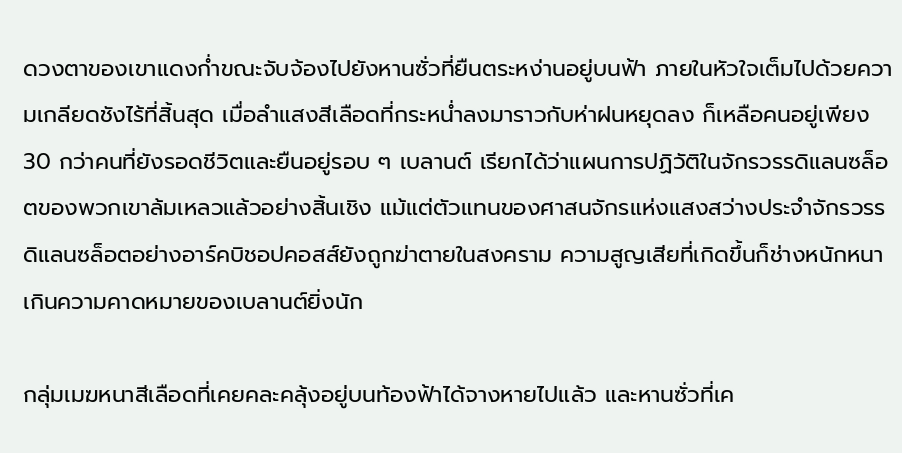ดวงตาของเขาแดงก่ำขณะจับจ้องไปยังหานซั่วที่ยืนตระหง่านอยู่บนฟ้า ภายในหัวใจเต็มไปด้วยความเกลียดชังไร้ที่สิ้นสุด เมื่อลำแสงสีเลือดที่กระหน่ำลงมาราวกับห่าฝนหยุดลง ก็เหลือคนอยู่เพียง 30 กว่าคนที่ยังรอดชีวิตและยืนอยู่รอบ ๆ เบลานต์ เรียกได้ว่าแผนการปฏิวัติในจักรวรรดิแลนซล็อตของพวกเขาล้มเหลวแล้วอย่างสิ้นเชิง แม้แต่ตัวแทนของศาสนจักรแห่งแสงสว่างประจำจักรวรรดิแลนซล็อตอย่างอาร์คบิชอปคอสส์ยังถูกฆ่าตายในสงคราม ความสูญเสียที่เกิดขึ้นก็ช่างหนักหนาเกินความคาดหมายของเบลานต์ยิ่งนัก

กลุ่มเมฆหนาสีเลือดที่เคยคละคลุ้งอยู่บนท้องฟ้าได้จางหายไปแล้ว และหานซั่วที่เค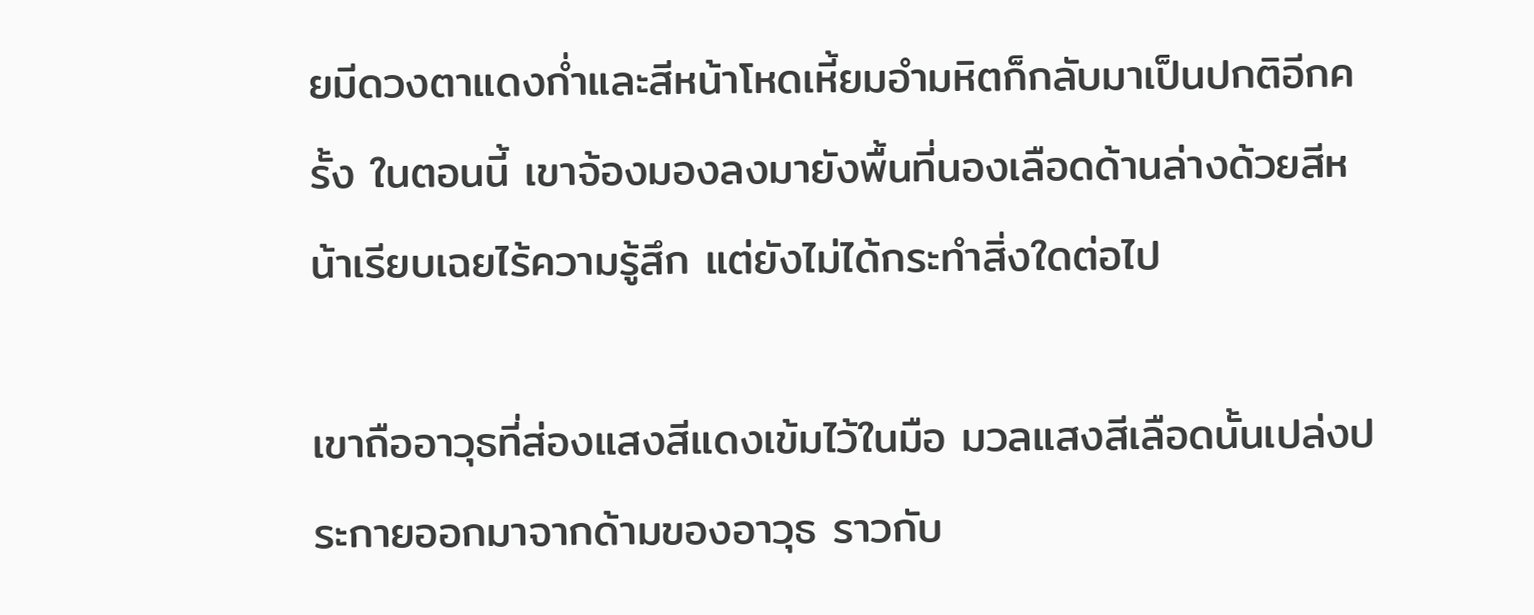ยมีดวงตาแดงก่ำและสีหน้าโหดเหี้ยมอำมหิตก็กลับมาเป็นปกติอีกครั้ง ในตอนนี้ เขาจ้องมองลงมายังพื้นที่นองเลือดด้านล่างด้วยสีหน้าเรียบเฉยไร้ความรู้สึก แต่ยังไม่ได้กระทำสิ่งใดต่อไป

เขาถืออาวุธที่ส่องแสงสีแดงเข้มไว้ในมือ มวลแสงสีเลือดนั้นเปล่งประกายออกมาจากด้ามของอาวุธ ราวกับ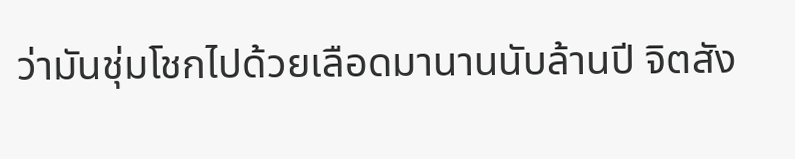ว่ามันชุ่มโชกไปด้วยเลือดมานานนับล้านปี จิตสัง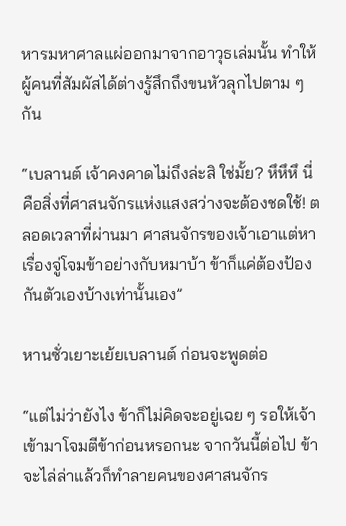หารมหาศาลแผ่ออกมาจากอาวุธเล่มนั้น ทำให้ผู้คนที่สัมผัสได้ต่างรู้สึกถึงขนหัวลุกไปตาม ๆ กัน

“เบลานต์ เจ้าคงคาดไม่ถึงล่ะสิ ใช่มั้ย? หึหึหึ นี่คือสิ่งที่ศาสนจักรแห่งแสงสว่างจะต้องชดใช้! ตลอดเวลาที่ผ่านมา ศาสนจักรของเจ้าเอาแต่หาเรื่องจู่โจมข้าอย่างกับหมาบ้า ข้าก็แค่ต้องป้องกันตัวเองบ้างเท่านั้นเอง”

หานซั่วเยาะเย้ยเบลานต์ ก่อนจะพูดต่อ

“แต่ไม่ว่ายังไง ข้าก็ไม่คิดจะอยู่เฉย ๆ รอให้เจ้าเข้ามาโจมตีข้าก่อนหรอกนะ จากวันนี้ต่อไป ข้าจะไล่ล่าแล้วก็ทำลายคนของศาสนจักร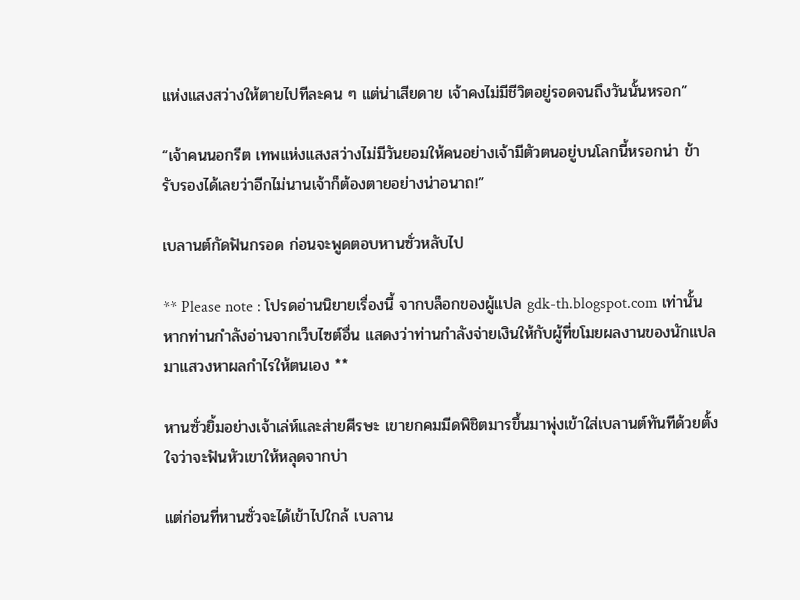แห่งแสงสว่างให้ตายไปทีละคน ๆ แต่น่าเสียดาย เจ้าคงไม่มีชีวิตอยู่รอดจนถึงวันนั้นหรอก”

“เจ้าคนนอกรีต เทพแห่งแสงสว่างไม่มีวันยอมให้คนอย่างเจ้ามีตัวตนอยู่บนโลกนี้หรอกน่า ข้ารับรองได้เลยว่าอีกไม่นานเจ้าก็ต้องตายอย่างน่าอนาถ!”

เบลานต์กัดฟันกรอด ก่อนจะพูดตอบหานซั่วหลับไป

** Please note : โปรดอ่านนิยายเรื่องนี้ จากบล็อกของผู้แปล gdk-th.blogspot.com เท่านั้น หากท่านกำลังอ่านจากเว็บไซต์อื่น แสดงว่าท่านกำลังจ่ายเงินให้กับผู้ที่ขโมยผลงานของนักแปลมาแสวงหาผลกำไรให้ตนเอง **

หานซั่วยิ้มอย่างเจ้าเล่ห์และส่ายศีรษะ เขายกคมมีดพิชิตมารขึ้นมาพุ่งเข้าใส่เบลานต์ทันทีด้วยตั้งใจว่าจะฟันหัวเขาให้หลุดจากบ่า

แต่ก่อนที่หานซั่วจะได้เข้าไปใกล้ เบลาน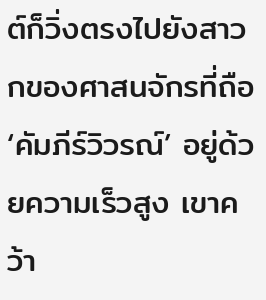ต์ก็วิ่งตรงไปยังสาวกของศาสนจักรที่ถือ ‘คัมภีร์วิวรณ์’ อยู่ด้วยความเร็วสูง เขาคว้า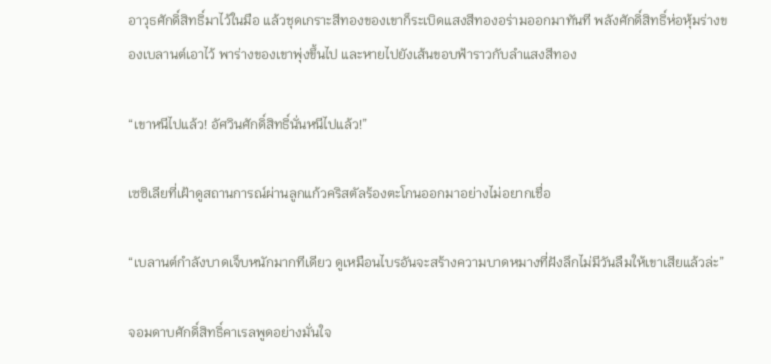อาวุธศักดิ์สิทธิ์มาไว้ในมือ แล้วชุดเกราะสีทองของเขาก็ระเบิดแสงสีทองอร่ามออกมาทันที พลังศักดิ์สิทธิ์ห่อหุ้มร่างของเบลานต์เอาไว้ พาร่างของเขาพุ่งขึ้นไป และหายไปยังเส้นขอบฟ้าราวกับลำแสงสีทอง

“เขาหนีไปแล้ว! อัศวินศักดิ์สิทธิ์นั่นหนีไปแล้ว!”

เซซิเลียที่เฝ้าดูสถานการณ์ผ่านลูกแก้วคริสตัลร้องตะโกนออกมาอย่างไม่อยากเชื่อ

“เบลานต์กำลังบาดเจ็บหนักมากทีเดียว ดูเหมือนไบรอันจะสร้างความบาดหมางที่ฝังลึกไม่มีวันลืมให้เขาเสียแล้วล่ะ”

จอมดาบศักดิ์สิทธิ์คาเรลพูดอย่างมั่นใจ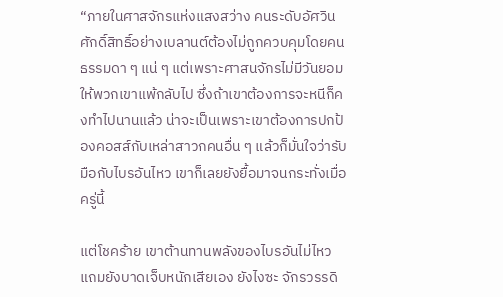“ภายในศาสจักรแห่งแสงสว่าง คนระดับอัศวินศักดิ์สิทธิ์อย่างเบลานต์ต้องไม่ถูกควบคุมโดยคนธรรมดา ๆ แน่ ๆ แต่เพราะศาสนจักรไม่มีวันยอมให้พวกเขาแพ้กลับไป ซึ่งถ้าเขาต้องการจะหนีก็คงทำไปนานแล้ว น่าจะเป็นเพราะเขาต้องการปกป้องคอสส์กับเหล่าสาวกคนอื่น ๆ แล้วก็มั่นใจว่ารับมือกับไบรอันไหว เขาก็เลยยังยื้อมาจนกระทั่งเมื่อครู่นี้

แต่โชคร้าย เขาต้านทานพลังของไบรอันไม่ไหว แถมยังบาดเจ็บหนักเสียเอง ยังไงซะ จักรวรรดิ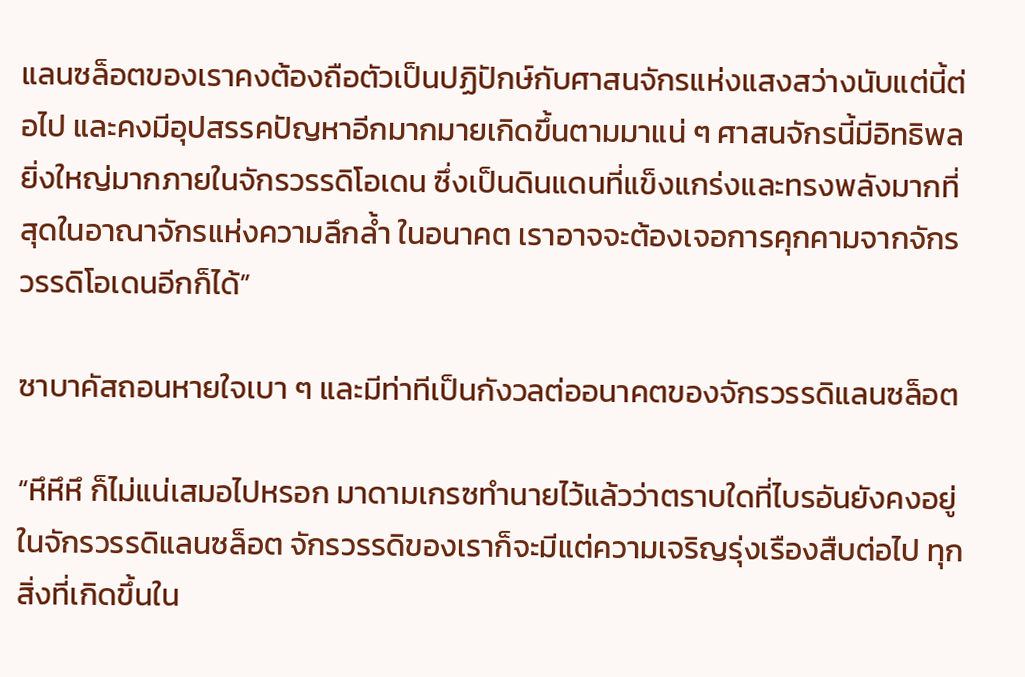แลนซล็อตของเราคงต้องถือตัวเป็นปฏิปักษ์กับศาสนจักรแห่งแสงสว่างนับแต่นี้ต่อไป และคงมีอุปสรรคปัญหาอีกมากมายเกิดขึ้นตามมาแน่ ๆ ศาสนจักรนี้มีอิทธิพลยิ่งใหญ่มากภายในจักรวรรดิโอเดน ซึ่งเป็นดินแดนที่แข็งแกร่งและทรงพลังมากที่สุดในอาณาจักรแห่งความลึกล้ำ ในอนาคต เราอาจจะต้องเจอการคุกคามจากจักรวรรดิโอเดนอีกก็ได้”

ซาบาคัสถอนหายใจเบา ๆ และมีท่าทีเป็นกังวลต่ออนาคตของจักรวรรดิแลนซล็อต

“หึหึหึ ก็ไม่แน่เสมอไปหรอก มาดามเกรซทำนายไว้แล้วว่าตราบใดที่ไบรอันยังคงอยู่ในจักรวรรดิแลนซล็อต จักรวรรดิของเราก็จะมีแต่ความเจริญรุ่งเรืองสืบต่อไป ทุกสิ่งที่เกิดขึ้นใน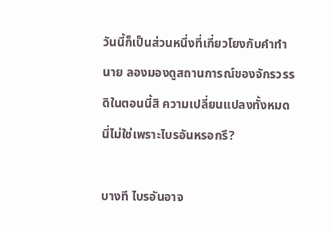วันนี้ก็เป็นส่วนหนึ่งที่เกี่ยวโยงกับคำทำนาย ลองมองดูสถานการณ์ของจักรวรรดิในตอนนี้สิ ความเปลี่ยนแปลงทั้งหมดนี่ไม่ใช่เพราะไบรอันหรอกรึ?

บางที ไบรอันอาจ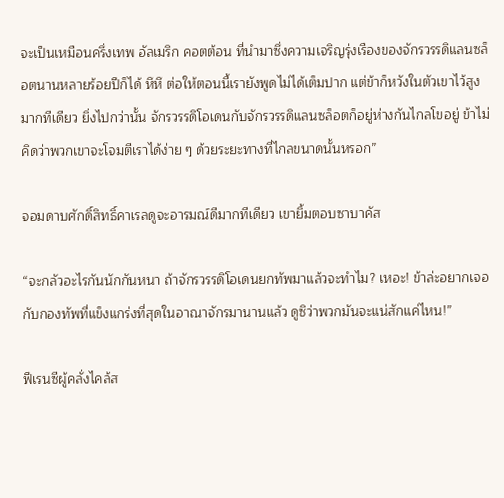จะเป็นเหมือนครึ่งเทพ อัลเมริก คอตต้อน ที่นำมาซึ่งความเจริญรุ่งเรืองของจักรวรรดิแลนซล็อตนานหลายร้อยปีก็ได้ หึหึ ต่อให้ตอนนี้เรายังพูดไม่ได้เต็มปาก แต่ข้าก็หวังในตัวเขาไว้สูงมากทีเดียว ยิ่งไปกว่านั้น จักรวรรดิโอเดนกับจักรวรรดิแลนซล็อตก็อยู่ห่างกันไกลโขอยู่ ข้าไม่คิดว่าพวกเขาจะโจมตีเราได้ง่าย ๆ ด้วยระยะทางที่ไกลขนาดนั้นหรอก”

จอมดาบศักดิ์สิทธิ์คาเรลดูจะอารมณ์ดีมากทีเดียว เขายิ้มตอบซาบาคัส

“จะกลัวอะไรกันนักกันหนา ถ้าจักรวรรดิโอเดนยกทัพมาแล้วจะทำไม? เหอะ! ข้าล่ะอยากเจอกับกองทัพที่แข็งแกร่งที่สุดในอาณาจักรมานานแล้ว ดูซิว่าพวกมันจะแน่สักแค่ไหน!”

ฟีเรนซีผู้คลั่งไคล้ส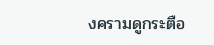งครามดูกระตือ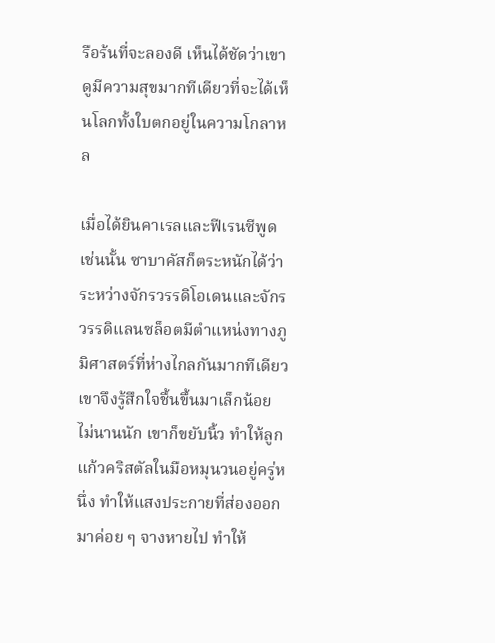รือร้นที่จะลองดี เห็นได้ชัดว่าเขาดูมีความสุขมากทีเดียวที่จะได้เห็นโลกทั้งใบตกอยู่ในความโกลาหล

เมื่อได้ยินคาเรลและฟีเรนซีพูดเช่นนั้น ซาบาคัสก็ตระหนักได้ว่าระหว่างจักรวรรดิโอเดนและจักรวรรดิแลนซล็อตมีตำแหน่งทางภูมิศาสตร์ที่ห่างไกลกันมากทีเดียว เขาจึงรู้สึกใจชื้นขึ้นมาเล็กน้อย ไม่นานนัก เขาก็ขยับนิ้ว ทำให้ลูกแก้วคริสตัลในมือหมุนวนอยู่ครู่หนึ่ง ทำให้แสงประกายที่ส่องออกมาค่อย ๆ จางหายไป ทำให้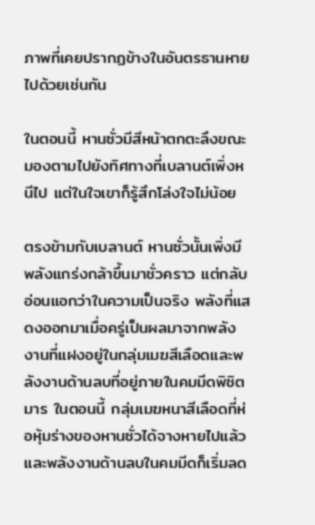ภาพที่เคยปรากฏข้างในอันตรธานหายไปด้วยเช่นกัน

ในตอนนี้ หานซั่วมีสีหน้าตกตะลึงขณะมองตามไปยังทิศทางที่เบลานต์เพิ่งหนีไป แต่ในใจเขาก็รู้สึกโล่งใจไม่น้อย

ตรงข้ามกับเบลานต์ หานซั่วนั้นเพิ่งมีพลังแกร่งกล้าขึ้นมาชั่วคราว แต่กลับอ่อนแอกว่าในความเป็นจริง พลังที่แสดงออกมาเมื่อครู่เป็นผลมาจากพลังงานที่แฝงอยู่ในกลุ่มเมฆสีเลือดและพลังงานด้านลบที่อยู่ภายในคมมีดพิชิตมาร ในตอนนี้ กลุ่มเมฆหนาสีเลือดที่ห่อหุ้มร่างของหานซั่วได้จางหายไปแล้ว และพลังงานด้านลบในคมมีดก็เริ่มลด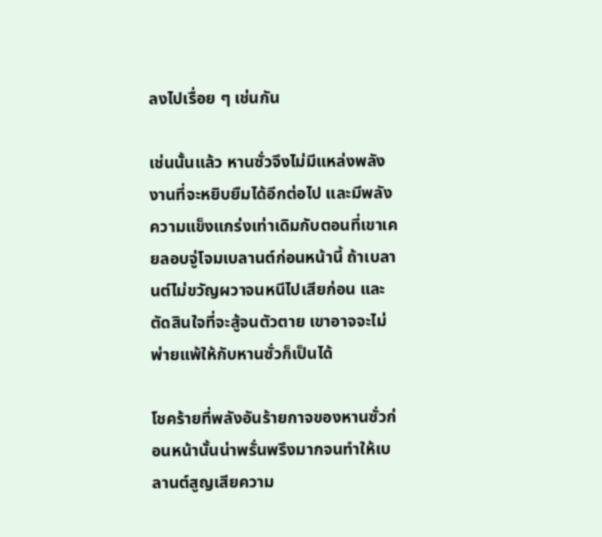ลงไปเรื่อย ๆ เช่นกัน

เช่นนั้นแล้ว หานซั่วจึงไม่มีแหล่งพลังงานที่จะหยิบยืมได้อีกต่อไป และมีพลังความแข็งแกร่งเท่าเดิมกับตอนที่เขาเคยลอบจู่โจมเบลานต์ก่อนหน้านี้ ถ้าเบลานต์ไม่ขวัญผวาจนหนีไปเสียก่อน และตัดสินใจที่จะสู้จนตัวตาย เขาอาจจะไม่พ่ายแพ้ให้กับหานซั่วก็เป็นได้

โชคร้ายที่พลังอันร้ายกาจของหานซั่วก่อนหน้านั้นน่าพรั่นพรึงมากจนทำให้เบลานต์สูญเสียความ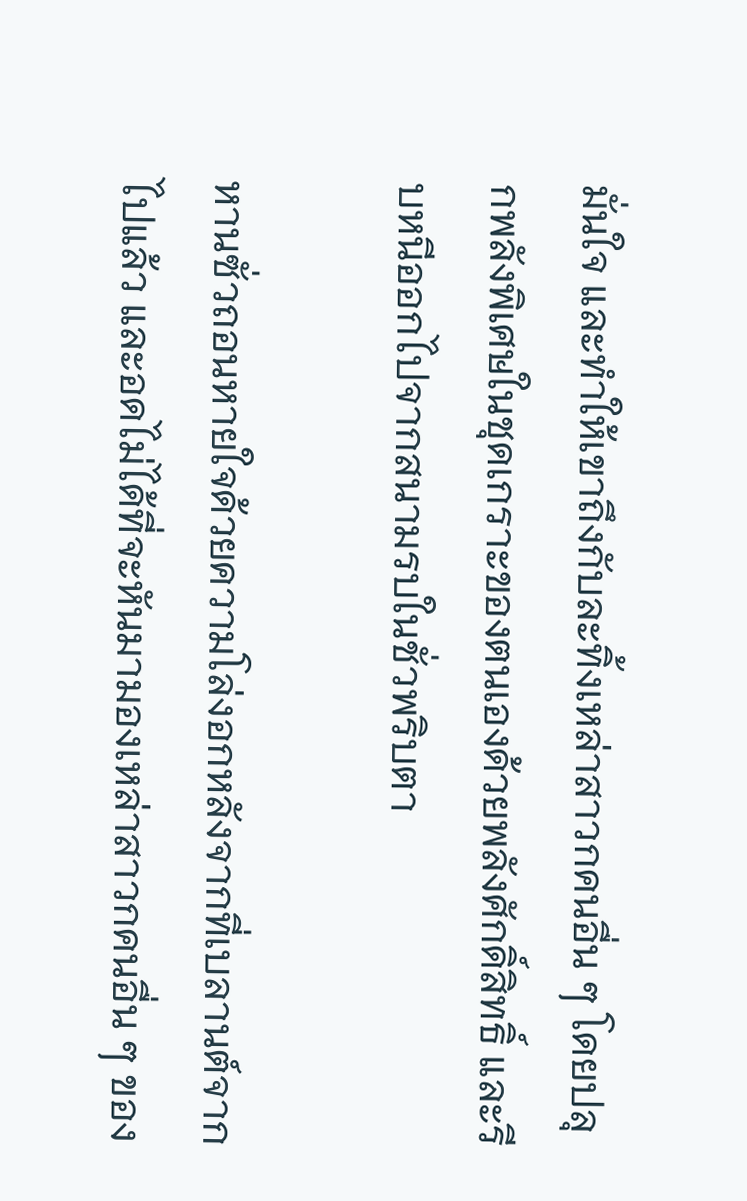มั่นใจ และทำให้เขาถึงกับละทิ้งเหล่าสาวกคนอื่น ๆ โดยปลุกพลังพิเศษในชุดเกราะของตนเองด้วยพลังศักดิ์สิทธิ์ และรีบหนีออกไปจากสนามรบในชั่วพริบตา

หานซั่วถอนหายใจด้วยความโล่งอกหลังจากที่เบลานต์จากไปแล้ว และอดไม่ได้ที่จะหันมามองเหล่าสาวกคนอื่น ๆ ของ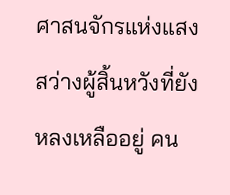ศาสนจักรแห่งแสงสว่างผู้สิ้นหวังที่ยังหลงเหลืออยู่ คน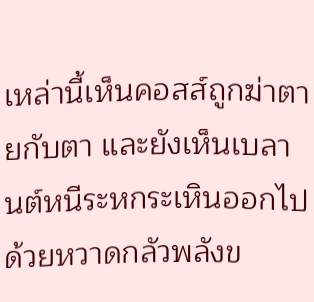เหล่านี้เห็นคอสส์ถูกฆ่าตายกับตา และยังเห็นเบลานต์หนีระหกระเหินออกไปด้วยหวาดกลัวพลังข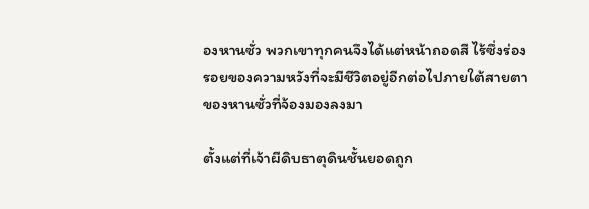องหานซั่ว พวกเขาทุกคนจึงได้แต่หน้าถอดสี ไร้ซึ่งร่องรอยของความหวังที่จะมีชีวิตอยู่อีกต่อไปภายใต้สายตาของหานซั่วที่จ้องมองลงมา

ตั้งแต่ที่เจ้าผีดิบธาตุดินชั้นยอดถูก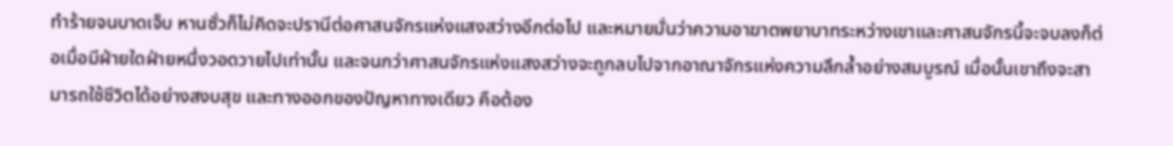ทำร้ายจนบาดเจ็บ หานซั่วก็ไม่คิดจะปรานีต่อศาสนจักรแห่งแสงสว่างอีกต่อไป และหมายมั่นว่าความอาฆาตพยาบาทระหว่างเขาและศาสนจักรนี้จะจบลงก็ต่อเมื่อมีฝ่ายใดฝ่ายหนึ่งวอดวายไปเท่านั้น และจนกว่าศาสนจักรแห่งแสงสว่างจะถูกลบไปจากอาณาจักรแห่งความลึกล้ำอย่างสมบูรณ์ เมื่อนั้นเขาถึงจะสามารถใช้ชีวิตได้อย่างสงบสุข และทางออกของปัญหาทางเดียว คือต้อง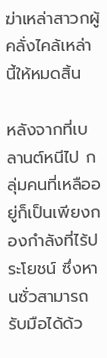ฆ่าเหล่าสาวกผู้คลั่งไคล้เหล่านี้ให้หมดสิ้น

หลังจากที่เบลานต์หนีไป กลุ่มคนที่เหลืออยู่ก็เป็นเพียงกองกำลังที่ไร้ประโยชน์ ซึ่งหานซั่วสามารถรับมือได้ด้ว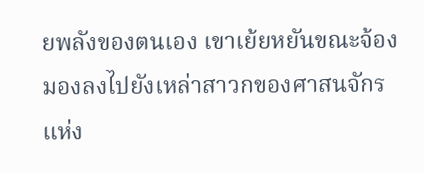ยพลังของตนเอง เขาเย้ยหยันขณะจ้องมองลงไปยังเหล่าสาวกของศาสนจักรแห่ง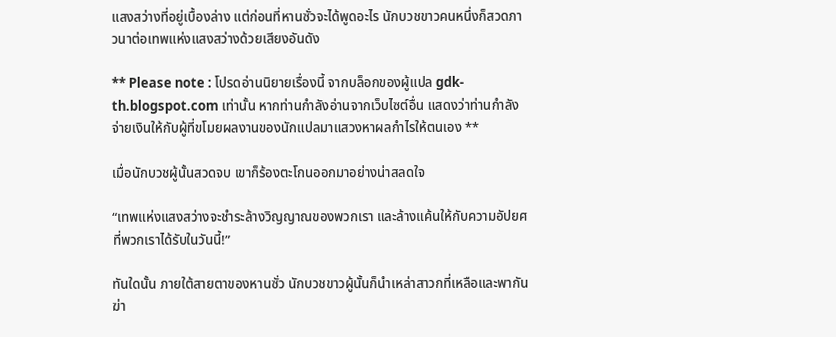แสงสว่างที่อยู่เบื้องล่าง แต่ก่อนที่หานซั่วจะได้พูดอะไร นักบวชขาวคนหนึ่งก็สวดภาวนาต่อเทพแห่งแสงสว่างด้วยเสียงอันดัง

** Please note : โปรดอ่านนิยายเรื่องนี้ จากบล็อกของผู้แปล gdk-th.blogspot.com เท่านั้น หากท่านกำลังอ่านจากเว็บไซต์อื่น แสดงว่าท่านกำลังจ่ายเงินให้กับผู้ที่ขโมยผลงานของนักแปลมาแสวงหาผลกำไรให้ตนเอง **

เมื่อนักบวชผู้นั้นสวดจบ เขาก็ร้องตะโกนออกมาอย่างน่าสลดใจ

“เทพแห่งแสงสว่างจะชำระล้างวิญญาณของพวกเรา และล้างแค้นให้กับความอัปยศที่พวกเราได้รับในวันนี้!”

ทันใดนั้น ภายใต้สายตาของหานซั่ว นักบวชขาวผู้นั้นก็นำเหล่าสาวกที่เหลือและพากันฆ่า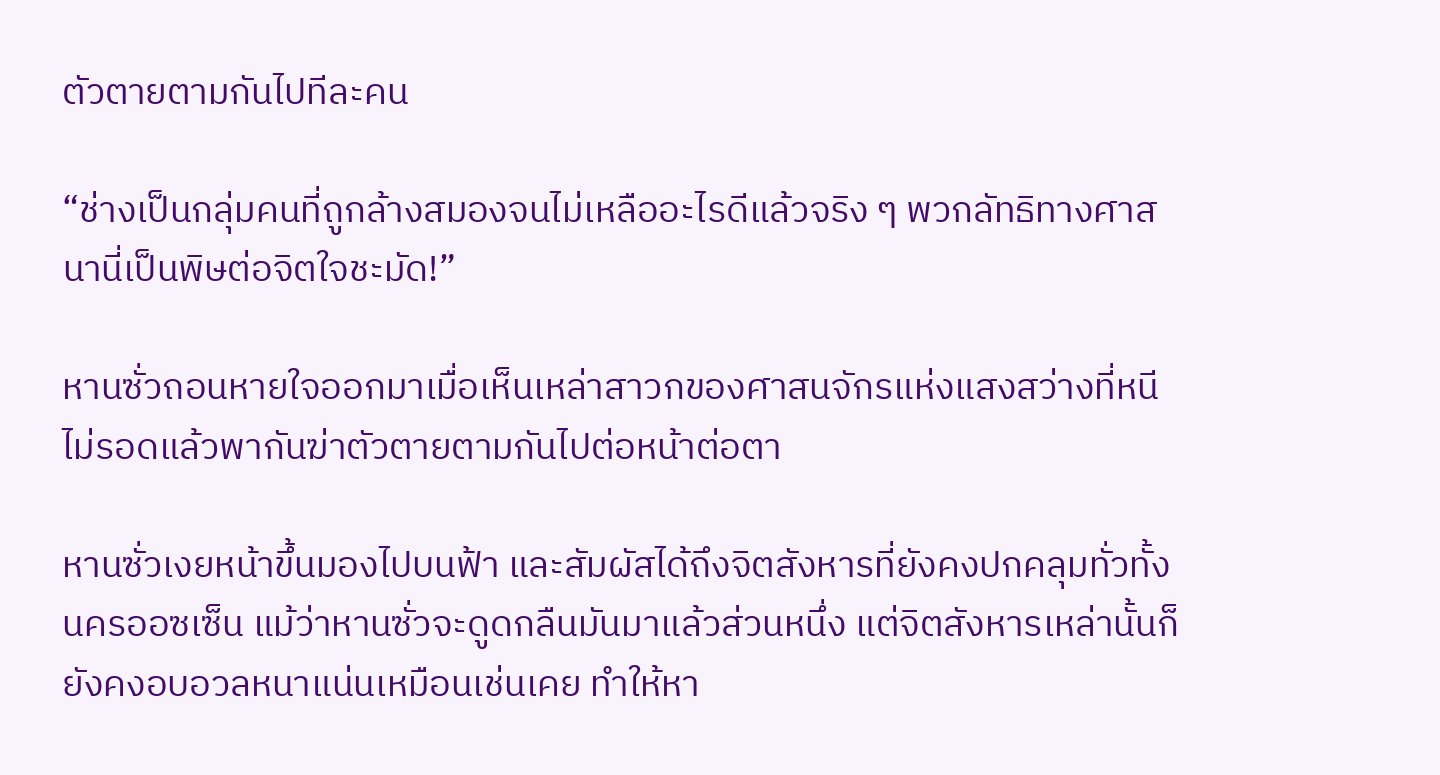ตัวตายตามกันไปทีละคน

“ช่างเป็นกลุ่มคนที่ถูกล้างสมองจนไม่เหลืออะไรดีแล้วจริง ๆ พวกลัทธิทางศาสนานี่เป็นพิษต่อจิตใจชะมัด!”

หานซั่วถอนหายใจออกมาเมื่อเห็นเหล่าสาวกของศาสนจักรแห่งแสงสว่างที่หนีไม่รอดแล้วพากันฆ่าตัวตายตามกันไปต่อหน้าต่อตา

หานซั่วเงยหน้าขึ้นมองไปบนฟ้า และสัมผัสได้ถึงจิตสังหารที่ยังคงปกคลุมทั่วทั้งนครออซเซ็น แม้ว่าหานซั่วจะดูดกลืนมันมาแล้วส่วนหนึ่ง แต่จิตสังหารเหล่านั้นก็ยังคงอบอวลหนาแน่นเหมือนเช่นเคย ทำให้หา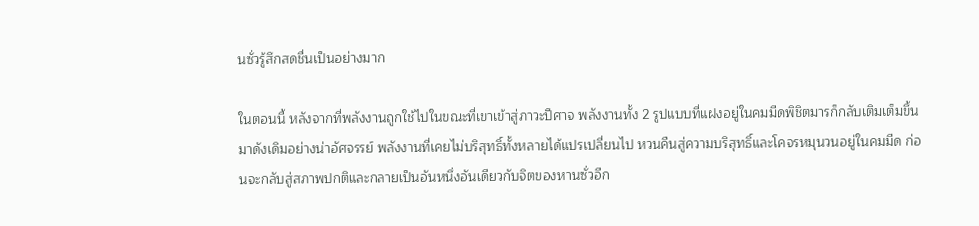นซั่วรู้สึกสดชื่นเป็นอย่างมาก

ในตอนนี้ หลังจากที่พลังงานถูกใช้ไปในขณะที่เขาเข้าสู่ภาวะปีศาจ พลังงานทั้ง 2 รูปแบบที่แฝงอยู่ในคมมีดพิชิตมารก็กลับเติมเต็มขึ้นมาดังเดิมอย่างน่าอัศจรรย์ พลังงานที่เคยไม่บริสุทธิ์ทั้งหลายได้แปรเปลี่ยนไป หวนคืนสู่ความบริสุทธิ์และโคจรหมุนวนอยู่ในคมมีด ก่อนจะกลับสู่สภาพปกติและกลายเป็นอันหนึ่งอันเดียวกับจิตของหานซั่วอีก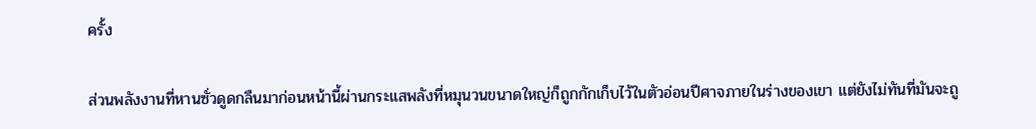ครั้ง

ส่วนพลังงานที่หานซั่วดูดกลืนมาก่อนหน้านี้ผ่านกระแสพลังที่หมุนวนขนาดใหญ่ก็ถูกกักเก็บไว้ในตัวอ่อนปีศาจภายในร่างของเขา แต่ยังไม่ทันที่มันจะถู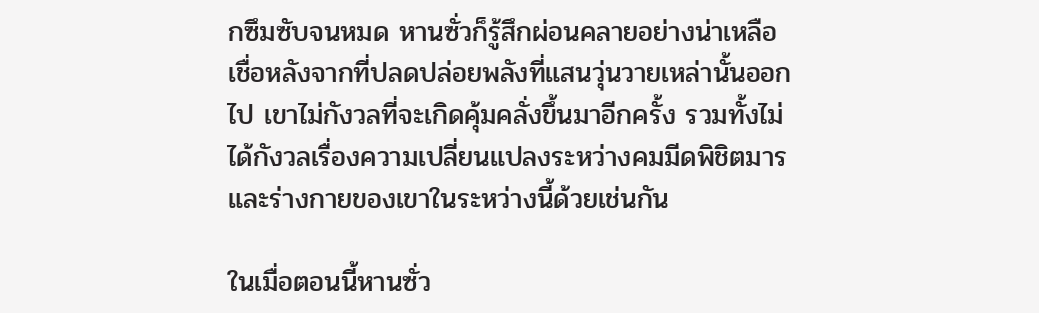กซึมซับจนหมด หานซั่วก็รู้สึกผ่อนคลายอย่างน่าเหลือเชื่อหลังจากที่ปลดปล่อยพลังที่แสนวุ่นวายเหล่านั้นออกไป เขาไม่กังวลที่จะเกิดคุ้มคลั่งขึ้นมาอีกครั้ง รวมทั้งไม่ได้กังวลเรื่องความเปลี่ยนแปลงระหว่างคมมีดพิชิตมารและร่างกายของเขาในระหว่างนี้ด้วยเช่นกัน

ในเมื่อตอนนี้หานซั่ว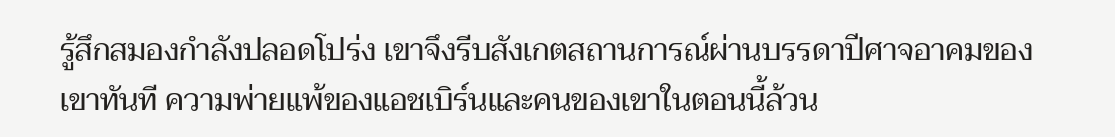รู้สึกสมองกำลังปลอดโปร่ง เขาจึงรีบสังเกตสถานการณ์ผ่านบรรดาปีศาจอาคมของเขาทันที ความพ่ายแพ้ของแอชเบิร์นและคนของเขาในตอนนี้ล้วน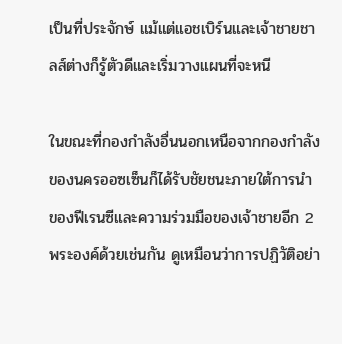เป็นที่ประจักษ์ แม้แต่แอชเบิร์นและเจ้าชายชาลส์ต่างก็รู้ตัวดีและเริ่มวางแผนที่จะหนี

ในขณะที่กองกำลังอื่นนอกเหนือจากกองกำลังของนครออซเซ็นก็ได้รับชัยชนะภายใต้การนำของฟีเรนซีและความร่วมมือของเจ้าชายอีก 2 พระองค์ด้วยเช่นกัน ดูเหมือนว่าการปฏิวัติอย่า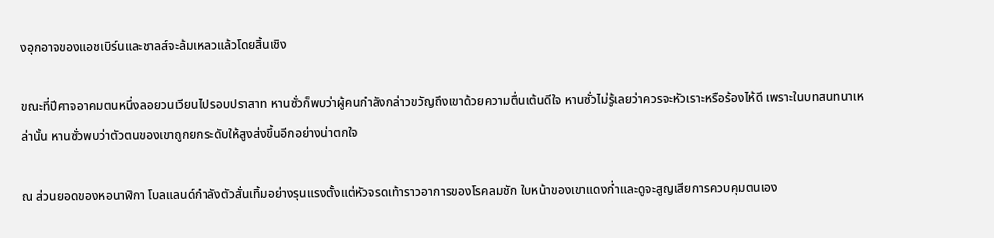งอุกอาจของแอชเบิร์นและชาลส์จะล้มเหลวแล้วโดยสิ้นเชิง

ขณะที่ปีศาจอาคมตนหนึ่งลอยวนเวียนไปรอบปราสาท หานซั่วก็พบว่าผู้คนกำลังกล่าวขวัญถึงเขาด้วยความตื่นเต้นดีใจ หานซั่วไม่รู้เลยว่าควรจะหัวเราะหรือร้องไห้ดี เพราะในบทสนทนาเหล่านั้น หานซั่วพบว่าตัวตนของเขาถูกยกระดับให้สูงส่งขึ้นอีกอย่างน่าตกใจ

ณ ส่วนยอดของหอนาฬิกา โบลแลนด์กำลังตัวสั่นเทิ้มอย่างรุนแรงตั้งแต่หัวจรดเท้าราวอาการของโรคลมชัก ใบหน้าของเขาแดงก่ำและดูจะสูญเสียการควบคุมตนเอง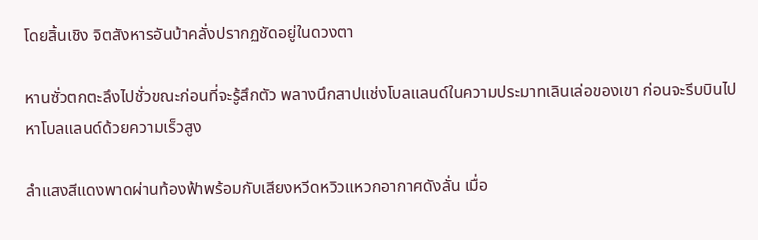โดยสิ้นเชิง จิตสังหารอันบ้าคลั่งปรากฏชัดอยู่ในดวงตา

หานซั่วตกตะลึงไปชั่วขณะก่อนที่จะรู้สึกตัว พลางนึกสาปแช่งโบลแลนด์ในความประมาทเลินเล่อของเขา ก่อนจะรีบบินไปหาโบลแลนด์ด้วยความเร็วสูง

ลำแสงสีแดงพาดผ่านท้องฟ้าพร้อมกับเสียงหวีดหวิวแหวกอากาศดังลั่น เมื่อ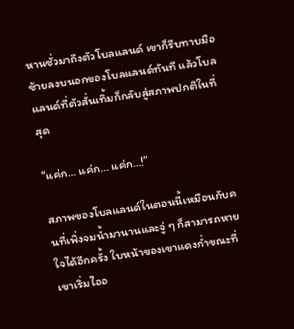หานซั่วมาถึงตัวโบลแลนด์ เขาก็รีบทาบมือซ้ายลงบนอกของโบลแลนด์ทันที แล้วโบลแลนด์ที่ตัวสั่นเทิ้มก็กลับสู่สภาพปกติในที่สุด

“แค่ก… แค่ก… แค่ก…!”

สภาพของโบลแลนด์ในตอนนี้เหมือนกับคนที่เพิ่งจมน้ำมานานและจู่ ๆ ก็สามารถหายใจได้อีกครั้ง ใบหน้าของเขาแดงก่ำขณะที่เขาเริ่มไออ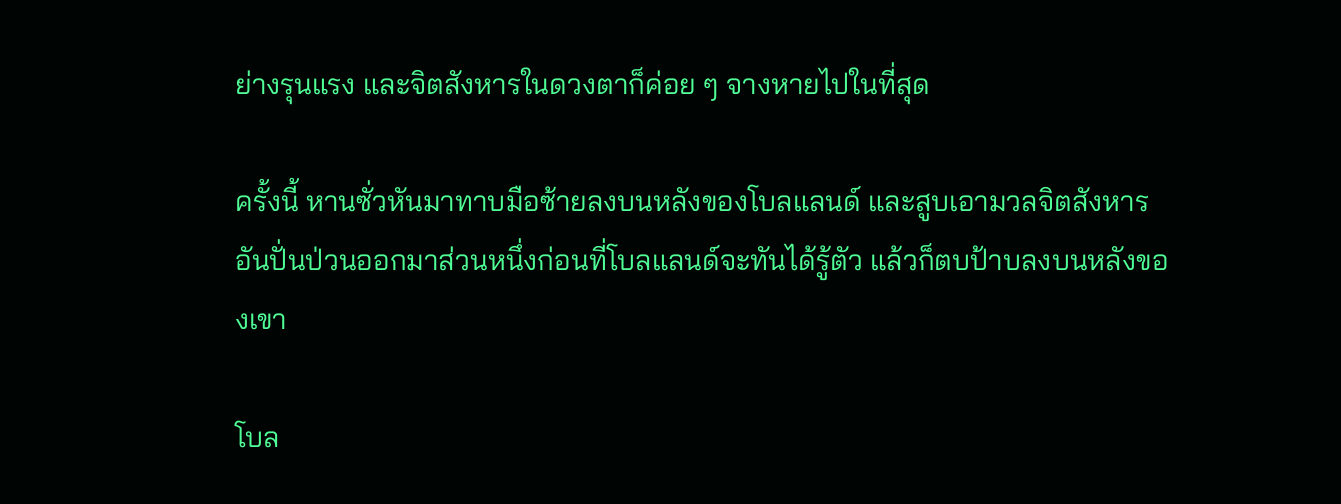ย่างรุนแรง และจิตสังหารในดวงตาก็ค่อย ๆ จางหายไปในที่สุด

ครั้งนี้ หานซั่วหันมาทาบมือซ้ายลงบนหลังของโบลแลนด์ และสูบเอามวลจิตสังหารอันปั่นป่วนออกมาส่วนหนึ่งก่อนที่โบลแลนด์จะทันได้รู้ตัว แล้วก็ตบป้าบลงบนหลังของเขา

โบล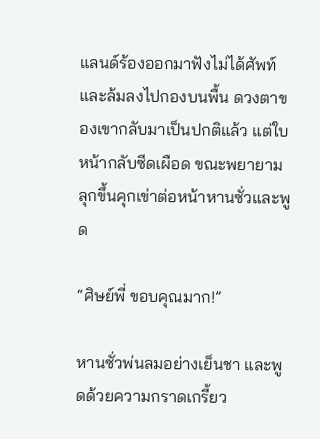แลนด์ร้องออกมาฟังไม่ได้ศัพท์ และล้มลงไปกองบนพื้น ดวงตาของเขากลับมาเป็นปกติแล้ว แต่ใบหน้ากลับซีดเผือด ขณะพยายามลุกขึ้นคุกเข่าต่อหน้าหานซั่วและพูด

“ศิษย์พี่ ขอบคุณมาก!”

หานซั่วพ่นลมอย่างเย็นชา และพูดด้วยความกราดเกรี้ยว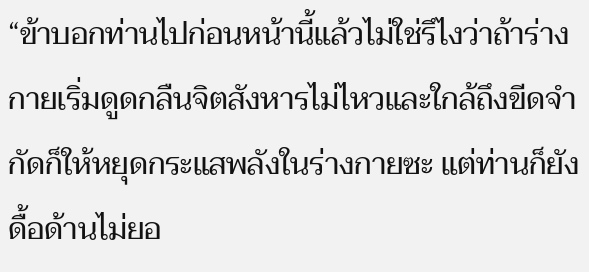“ข้าบอกท่านไปก่อนหน้านี้แล้วไม่ใช่รึไงว่าถ้าร่างกายเริ่มดูดกลืนจิตสังหารไม่ไหวและใกล้ถึงขีดจำกัดก็ให้หยุดกระแสพลังในร่างกายซะ แต่ท่านก็ยังดื้อด้านไม่ยอ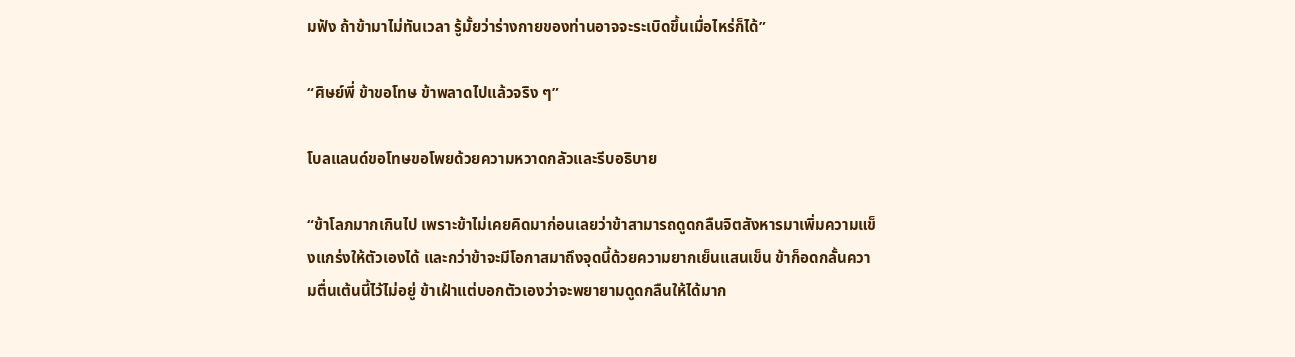มฟัง ถ้าข้ามาไม่ทันเวลา รู้มั้ยว่าร่างกายของท่านอาจจะระเบิดขึ้นเมื่อไหร่ก็ได้”

“ศิษย์พี่ ข้าขอโทษ ข้าพลาดไปแล้วจริง ๆ”

โบลแลนด์ขอโทษขอโพยด้วยความหวาดกลัวและรีบอธิบาย

“ข้าโลภมากเกินไป เพราะข้าไม่เคยคิดมาก่อนเลยว่าข้าสามารถดูดกลืนจิตสังหารมาเพิ่มความแข็งแกร่งให้ตัวเองได้ และกว่าข้าจะมีโอกาสมาถึงจุดนี้ด้วยความยากเย็นแสนเข็น ข้าก็อดกลั้นความตื่นเต้นนี้ไว้ไม่อยู่ ข้าเฝ้าแต่บอกตัวเองว่าจะพยายามดูดกลืนให้ได้มาก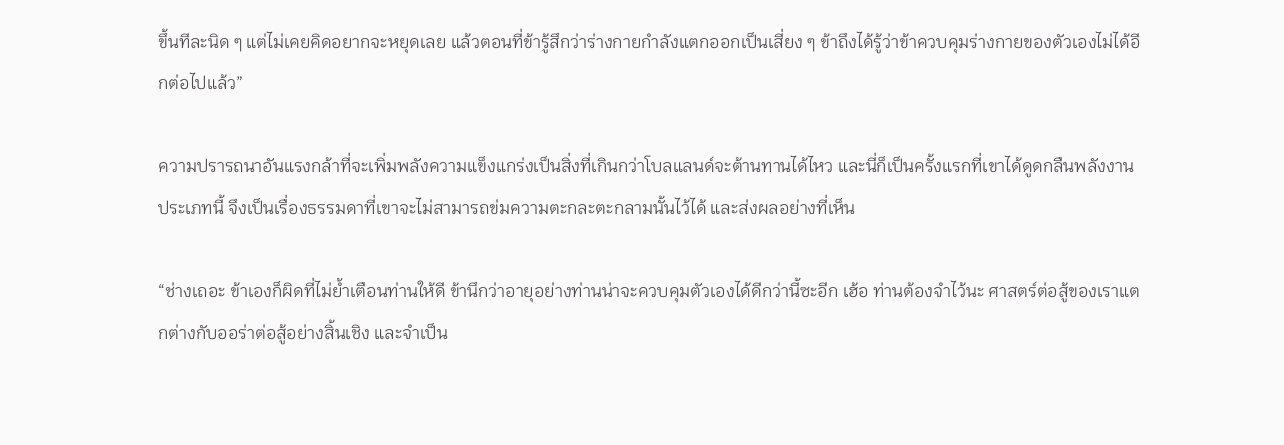ขึ้นทีละนิด ๆ แต่ไม่เคยคิดอยากจะหยุดเลย แล้วตอนที่ข้ารู้สึกว่าร่างกายกำลังแตกออกเป็นเสี่ยง ๆ ข้าถึงได้รู้ว่าข้าควบคุมร่างกายของตัวเองไม่ได้อีกต่อไปแล้ว”

ความปรารถนาอันแรงกล้าที่จะเพิ่มพลังความแข็งแกร่งเป็นสิ่งที่เกินกว่าโบลแลนด์จะต้านทานได้ไหว และนี่ก็เป็นครั้งแรกที่เขาได้ดูดกลืนพลังงานประเภทนี้ จึงเป็นเรื่องธรรมดาที่เขาจะไม่สามารถข่มความตะกละตะกลามนั้นไว้ได้ และส่งผลอย่างที่เห็น

“ช่างเถอะ ข้าเองก็ผิดที่ไม่ย้ำเตือนท่านให้ดี ข้านึกว่าอายุอย่างท่านน่าจะควบคุมตัวเองได้ดีกว่านี้ซะอีก เฮ้อ ท่านต้องจำไว้นะ ศาสตร์ต่อสู้ของเราแตกต่างกับออร่าต่อสู้อย่างสิ้นเชิง และจำเป็น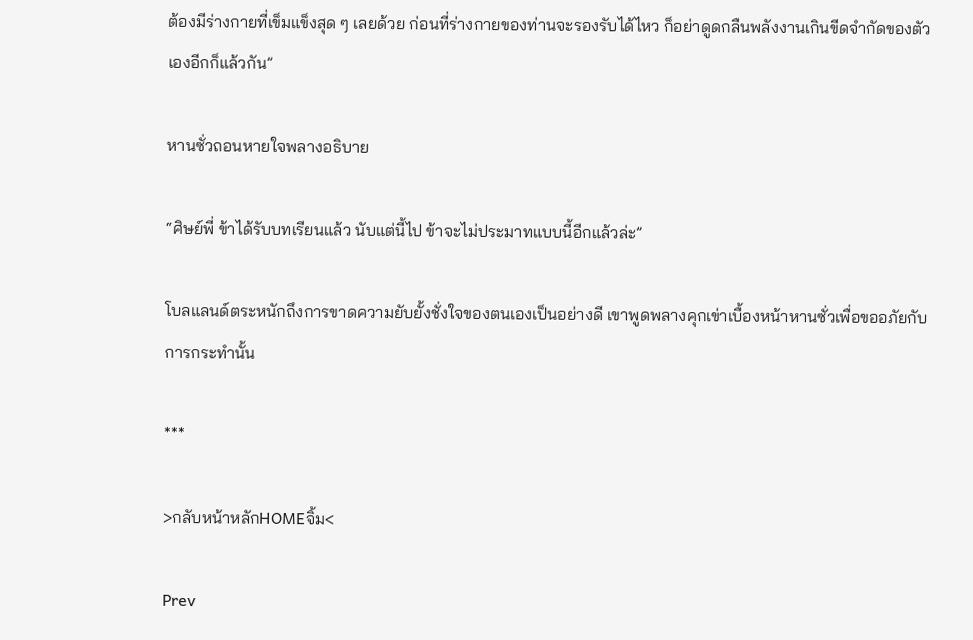ต้องมีร่างกายที่เข็มแข็งสุด ๆ เลยด้วย ก่อนที่ร่างกายของท่านจะรองรับได้ไหว ก็อย่าดูดกลืนพลังงานเกินขีดจำกัดของตัวเองอีกก็แล้วกัน”

หานซั่วถอนหายใจพลางอธิบาย

“ศิษย์พี่ ข้าได้รับบทเรียนแล้ว นับแต่นี้ไป ข้าจะไม่ประมาทแบบนี้อีกแล้วล่ะ”

โบลแลนด์ตระหนักถึงการขาดความยับยั้งชั่งใจของตนเองเป็นอย่างดี เขาพูดพลางคุกเข่าเบื้องหน้าหานซั่วเพื่อขออภัยกับการกระทำนั้น

***

>กลับหน้าหลักHOMEจิ้ม<

Prev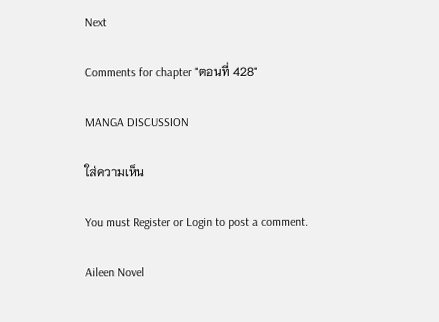Next

Comments for chapter "ตอนที่ 428"

MANGA DISCUSSION

ใส่ความเห็น

You must Register or Login to post a comment.

Aileen Novel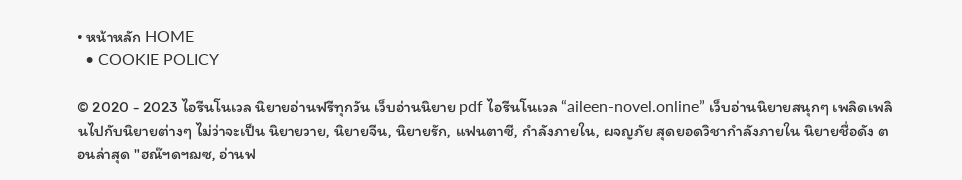• หน้าหลัก HOME
  • COOKIE POLICY

© 2020 - 2023 ไอรีนโนเวล นิยายอ่านฟรีทุกวัน เว็บอ่านนิยาย pdf ไอรีนโนเวล “aileen-novel.online” เว็บอ่านนิยายสนุกๆ เพลิดเพลินไปกับนิยายต่างๆ ไม่ว่าจะเป็น นิยายวาย, นิยายจีน, นิยายรัก, แฟนตาซี, กำลังภายใน, ผจญภัย สุดยอดวิชากำลังภายใน นิยายชื่อดัง ตอนล่าสุด "ฮณ๊ฯดฯฌซ, อ่านฟ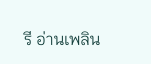รี อ่านเพลิน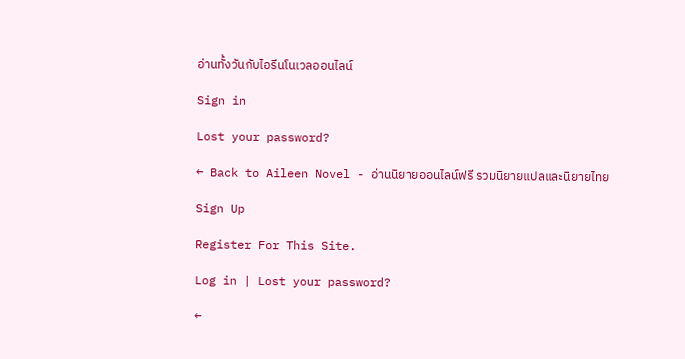อ่านทั้งวันกับไอรีนโนเวลออนไลน์

Sign in

Lost your password?

← Back to Aileen Novel - อ่านนิยายออนไลน์ฟรี รวมนิยายแปลและนิยายไทย

Sign Up

Register For This Site.

Log in | Lost your password?

←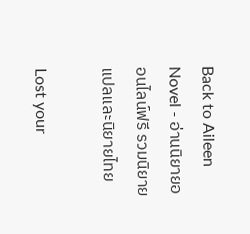Back to Aileen Novel - อ่านนิยายออนไลน์ฟรี รวมนิยายแปลและนิยายไทย

Lost your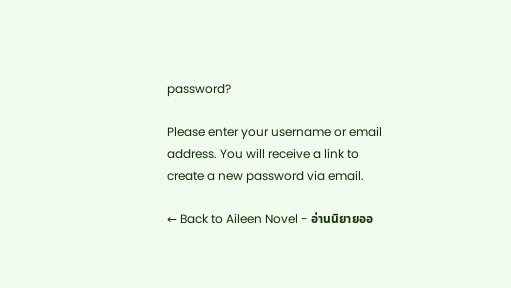password?

Please enter your username or email address. You will receive a link to create a new password via email.

← Back to Aileen Novel - อ่านนิยายออ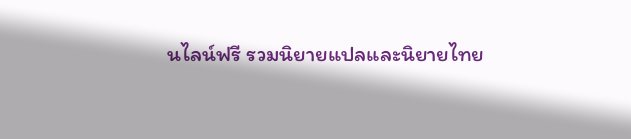นไลน์ฟรี รวมนิยายแปลและนิยายไทย